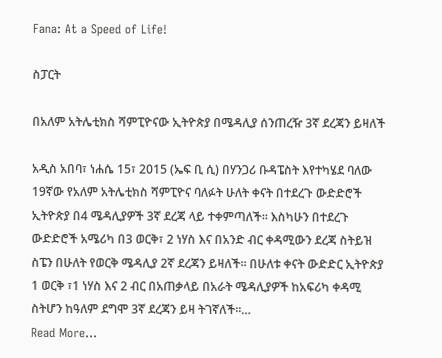Fana: At a Speed of Life!

ስፓርት

በአለም አትሌቲክስ ሻምፒዮናው ኢትዮጵያ በሜዳሊያ ሰንጠረዥ 3ኛ ደረጃን ይዛለች

አዲስ አበባ፣ ነሐሴ 15፣ 2015 (ኤፍ ቢ ሲ) በሃንጋሪ ቡዳፔስት እየተካሄደ ባለው 19ኛው የአለም አትሌቲክስ ሻምፒዮና ባለፉት ሁለት ቀናት በተደረጉ ውድድሮች ኢትዮጵያ በ4 ሜዳሊያዎች 3ኛ ደረጃ ላይ ተቀምጣለች፡፡ እስካሁን በተደረጉ ውድድሮች አሜሪካ በ3 ወርቅ፣ 2 ነሃስ እና በአንድ ብር ቀዳሚውን ደረጃ ስትይዝ ስፔን በሁለት የወርቅ ሜዳሊያ 2ኛ ደረጃን ይዛለች፡፡ በሁለቱ ቀናት ውድድር ኢትዮጵያ 1 ወርቅ ፣1 ነሃስ እና 2 ብር በአጠቃላይ በአራት ሜዳሊያዎች ከአፍሪካ ቀዳሚ ስትሆን ከዓለም ደግሞ 3ኛ ደረጃን ይዛ ትገኛለች፡፡…
Read More...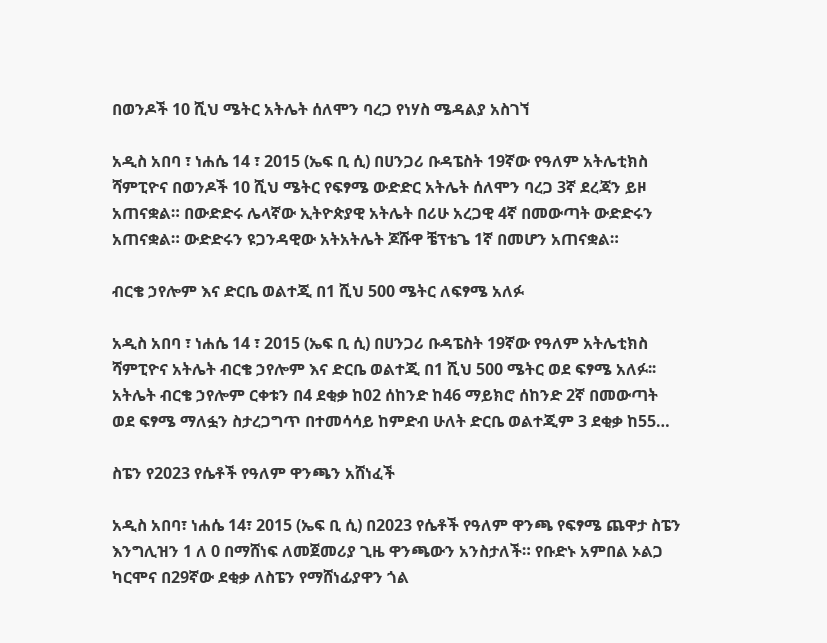በወንዶች 10 ሺህ ሜትር አትሌት ሰለሞን ባረጋ የነሃስ ሜዳልያ አስገኘ

አዲስ አበባ ፣ ነሐሴ 14 ፣ 2015 (ኤፍ ቢ ሲ) በሀንጋሪ ቡዳፔስት 19ኛው የዓለም አትሌቲክስ ሻምፒዮና በወንዶች 10 ሺህ ሜትር የፍፃሜ ውድድር አትሌት ሰለሞን ባረጋ 3ኛ ደረጃን ይዞ አጠናቋል። በውድድሩ ሌላኛው ኢትዮጵያዊ አትሌት በሪሁ አረጋዊ 4ኛ በመውጣት ውድድሩን አጠናቋል። ውድድሩን ዩጋንዳዊው አትአትሌት ጆሹዋ ቼፕቴጌ 1ኛ በመሆን አጠናቋል።

ብርቄ ኃየሎም እና ድርቤ ወልተጂ በ1 ሺህ 500 ሜትር ለፍፃሜ አለፉ

አዲስ አበባ ፣ ነሐሴ 14 ፣ 2015 (ኤፍ ቢ ሲ) በሀንጋሪ ቡዳፔስት 19ኛው የዓለም አትሌቲክስ ሻምፒዮና አትሌት ብርቄ ኃየሎም እና ድርቤ ወልተጂ በ1 ሺህ 500 ሜትር ወደ ፍፃሜ አለፉ፡፡ አትሌት ብርቄ ኃየሎም ርቀቱን በ4 ደቂቃ ከ02 ሰከንድ ከ46 ማይክሮ ሰከንድ 2ኛ በመውጣት ወደ ፍፃሜ ማለፏን ስታረጋግጥ በተመሳሳይ ከምድብ ሁለት ድርቤ ወልተጂም 3 ደቂቃ ከ55…

ስፔን የ2023 የሴቶች የዓለም ዋንጫን አሸነፈች

አዲስ አበባ፣ ነሐሴ 14፣ 2015 (ኤፍ ቢ ሲ) በ2023 የሴቶች የዓለም ዋንጫ የፍፃሜ ጨዋታ ስፔን እንግሊዝን 1 ለ 0 በማሸነፍ ለመጀመሪያ ጊዜ ዋንጫውን አንስታለች። የቡድኑ አምበል ኦልጋ ካርሞና በ29ኛው ደቂቃ ለስፔን የማሸነፊያዋን ጎል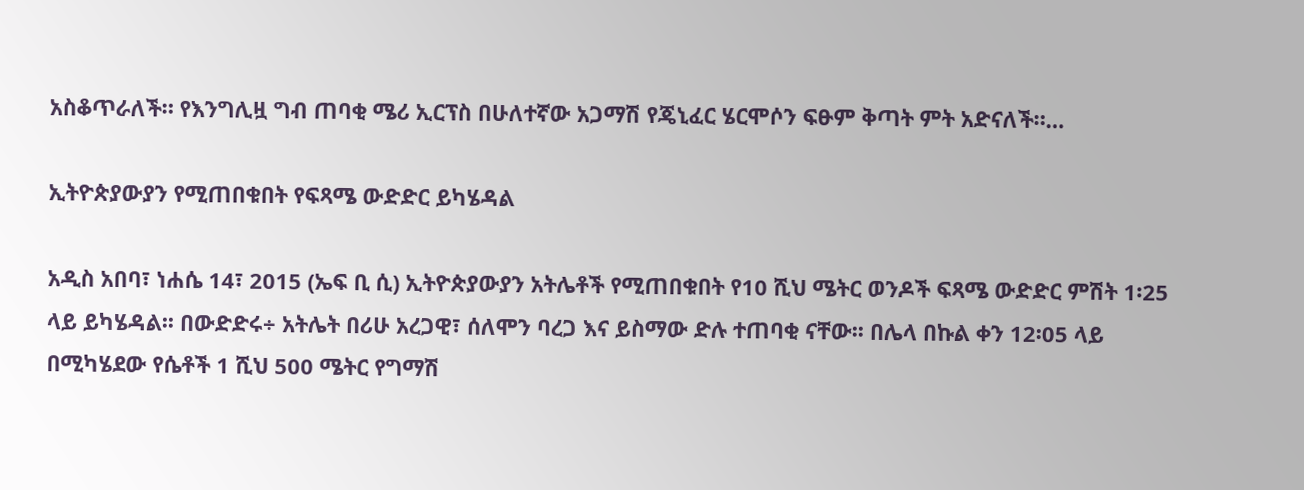አስቆጥራለች። የእንግሊዟ ግብ ጠባቂ ሜሪ ኢርፕስ በሁለተኛው አጋማሽ የጄኒፈር ሄርሞሶን ፍፁም ቅጣት ምት አድናለች።…

ኢትዮጵያውያን የሚጠበቁበት የፍጻሜ ውድድር ይካሄዳል

አዲስ አበባ፣ ነሐሴ 14፣ 2015 (ኤፍ ቢ ሲ) ኢትዮጵያውያን አትሌቶች የሚጠበቁበት የ10 ሺህ ሜትር ወንዶች ፍጻሜ ውድድር ምሽት 1፡25 ላይ ይካሄዳል፡፡ በውድድሩ÷ አትሌት በሪሁ አረጋዊ፣ ሰለሞን ባረጋ እና ይስማው ድሉ ተጠባቂ ናቸው፡፡ በሌላ በኩል ቀን 12፡05 ላይ በሚካሄደው የሴቶች 1 ሺህ 500 ሜትር የግማሽ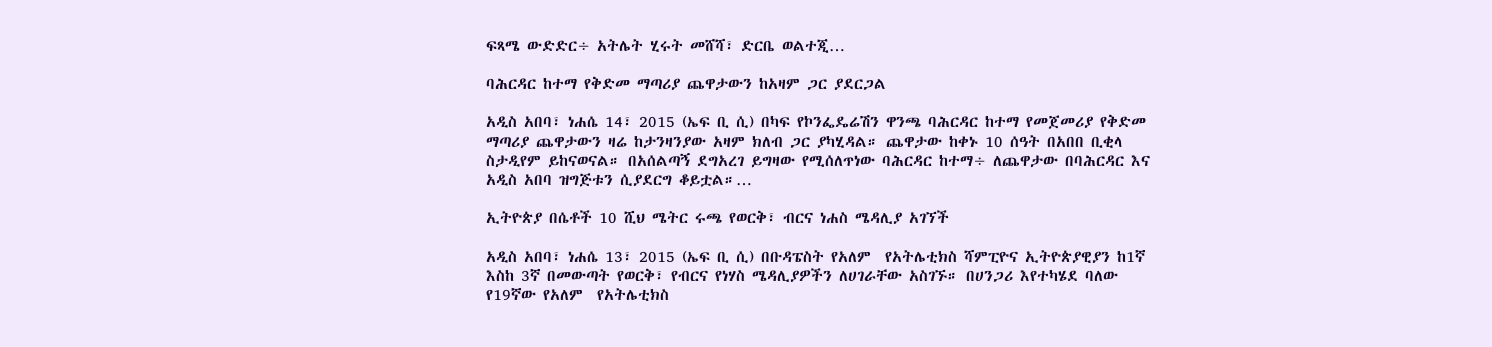ፍጻሜ ውድድር÷ አትሌት ሂሩት መሸሻ፣ ድርቤ ወልተጂ…

ባሕርዳር ከተማ የቅድመ ማጣሪያ ጨዋታውን ከአዛም ጋር ያደርጋል

አዲስ አበባ፣ ነሐሴ 14፣ 2015 (ኤፍ ቢ ሲ) በካፍ የኮንፌዴሬሽን ዋንጫ ባሕርዳር ከተማ የመጀመሪያ የቅድመ ማጣሪያ ጨዋታውን ዛሬ ከታንዛንያው አዛም ክለብ ጋር ያካሂዳል። ጨዋታው ከቀኑ 10 ሰዓት በአበበ ቢቂላ ስታዲየም ይከናወናል። በአሰልጣኝ ደግአረገ ይግዛው የሚሰለጥነው ባሕርዳር ከተማ÷ ለጨዋታው በባሕርዳር እና አዲስ አበባ ዝግጅቱን ሲያደርግ ቆይቷል።…

ኢትዮጵያ በሴቶች 10 ሺህ ሜትር ሩጫ የወርቅ፣ ብርና ነሐስ ሜዳሊያ አገኘች

አዲስ አበባ፣ ነሐሴ 13፣ 2015 (ኤፍ ቢ ሲ) በቡዳፔስት የአለም  የአትሌቲክስ ሻምፒዮና ኢትዮጵያዊያን ከ1ኛ እስከ 3ኛ በመውጣት የወርቅ፣ የብርና የነሃስ ሜዳሊያዎችን ለሀገራቸው አስገኙ። በሀንጋሪ እየተካሄደ ባለው  የ19ኛው የአለም  የአትሌቲክስ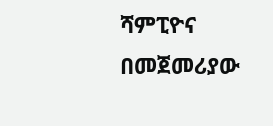ሻምፒዮና በመጀመሪያው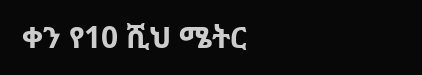ቀን የ10 ሺህ ሜትር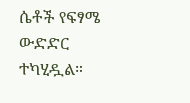ሴቶች የፍፃሜ ውድድር ተካሂዷል።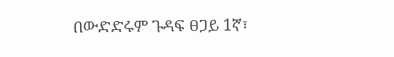በውድድሩም ጉዳፍ ፀጋይ 1ኛ፣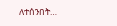ለተሰንበት…